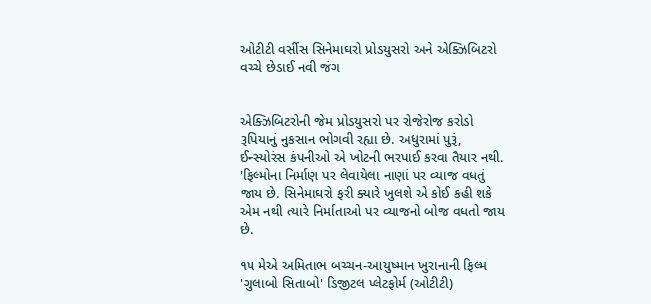ઓટીટી વર્સીસ સિનેમાઘરો પ્રોડયુસરો અને એક્ઝિબિટરો વચ્ચે છેડાઈ નવી જંગ


એક્ઝિબિટરોની જેમ પ્રોડયુસરો પર રોજેરોજ કરોડો રૂપિયાનું નુકસાન ભોગવી રહ્યા છે. અધુરામાં પુરૂં, ઈન્સ્યોરંસ કંપનીઓ એ ખોટની ભરપાઈ કરવા તૈયાર નથી. 'ફિલ્મોના નિર્માણ પર લેવાયેલા નાણાં પર વ્યાજ વધતું જાય છે. સિનેમાઘરો ફરી ક્યારે ખુલશે એ કોઈ કહી શકે એમ નથી ત્યારે નિર્માતાઓ પર વ્યાજનો બોજ વધતો જાય છે.

૧૫ મેએ અમિતાભ બચ્ચન-આયુષ્માન ખુરાનાની ફિલ્મ 'ગુલાબો સિતાબો' ડિજીટલ પ્લેટફોર્મ (ઓટીટી)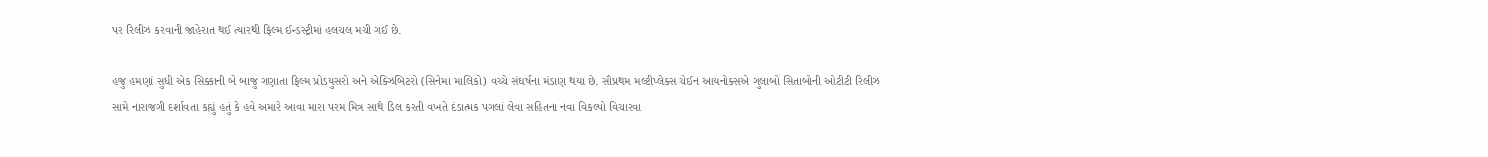પર રિલીઝ કરવાની જાહેરાત થઈ ત્યારથી ફિલ્મ ઈન્ડસ્ટ્રીમાં હલચલ મચી ગઈ છે.

હજુ હમણાં સુધી એક સિક્કાની બે બાજુ ગણાતા ફિલ્મ પ્રોડયુસરો અને એક્ઝિબિટરો (સિનેમા માલિકો) વચ્ચે સંઘર્ષના મંડાણ થયા છે. સૌપ્રથમ મલ્ટીપ્લેક્સ ચેઈન આયનોક્સએ ગુલાબો સિતાબોની ઓટીટી રિલીઝ સામે નારાજગી દર્શાવતા કહ્યું હતું કે હવે અમારે આવા મારા પરમ મિત્ર સાથે ડિલ કરતી વખતે દંડાત્મક પગલાં લેવા સહિતના નવા વિકલ્પો વિચારવા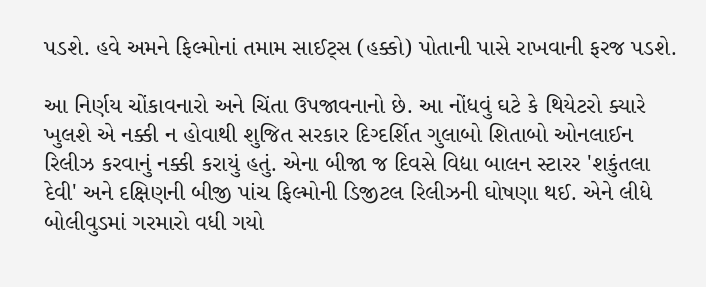પડશે. હવે અમને ફિલ્મોનાં તમામ સાઈટ્સ (હક્કો) પોતાની પાસે રાખવાની ફરજ પડશે.

આ નિર્ણય ચોંકાવનારો અને ચિંતા ઉપજાવનાનો છે. આ નોંધવું ઘટે કે થિયેટરો ક્યારે ખુલશે એ નક્કી ન હોવાથી શુજિત સરકાર દિગ્દર્શિત ગુલાબો શિતાબો ઓનલાઈન રિલીઝ કરવાનું નક્કી કરાયું હતું. એના બીજા જ દિવસે વિદ્યા બાલન સ્ટારર 'શકુંતલા દેવી' અને દક્ષિણની બીજી પાંચ ફિલ્મોની ડિજીટલ રિલીઝની ઘોષણા થઈ. એને લીધે બોલીવુડમાં ગરમારો વધી ગયો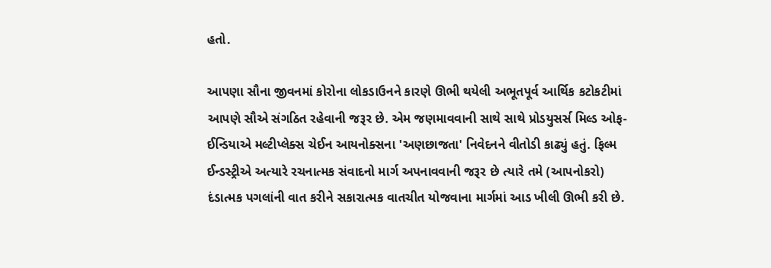હતો.

આપણા સૌના જીવનમાં કોરોના લોકડાઉનને કારણે ઊભી થયેલી અભૂતપૂર્વ આર્થિક કટોકટીમાં આપણે સૌએ સંગઠિત રહેવાની જરૂર છે. એમ જણમાવવાની સાથે સાથે પ્રોડયુસર્સ મિલ્ડ ઓફ-ઈન્ડિયાએ મલ્ટીપ્લેક્સ ચેઈન આયનોક્સના 'અણછાજતા' નિવેદનને વીતોડી કાઢ્યું હતું. ફિલ્મ ઈન્ડસ્ટ્રીએ અત્યારે રચનાત્મક સંવાદનો માર્ગ અપનાવવાની જરૂર છે ત્યારે તમે (આપનોકરો) દંડાત્મક પગલાંની વાત કરીને સકારાત્મક વાતચીત યોજવાના માર્ગમાં આડ ખીલી ઊભી કરી છે.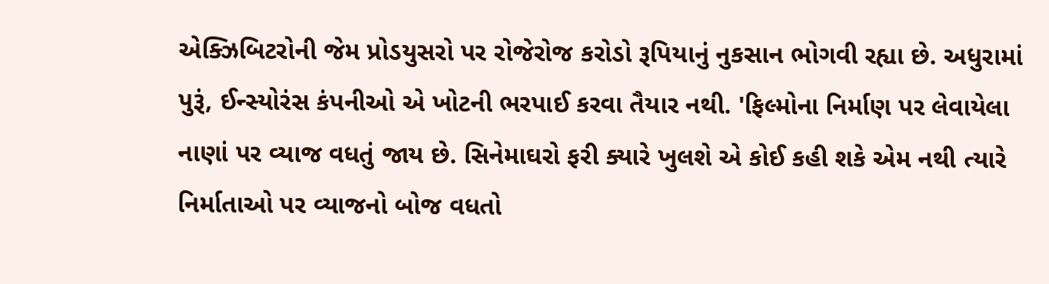એક્ઝિબિટરોની જેમ પ્રોડયુસરો પર રોજેરોજ કરોડો રૂપિયાનું નુકસાન ભોગવી રહ્યા છે. અધુરામાં પુરૂં, ઈન્સ્યોરંસ કંપનીઓ એ ખોટની ભરપાઈ કરવા તૈયાર નથી. 'ફિલ્મોના નિર્માણ પર લેવાયેલા નાણાં પર વ્યાજ વધતું જાય છે. સિનેમાઘરો ફરી ક્યારે ખુલશે એ કોઈ કહી શકે એમ નથી ત્યારે નિર્માતાઓ પર વ્યાજનો બોજ વધતો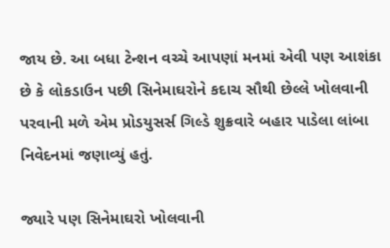જાય છે. આ બધા ટેન્શન વચ્ચે આપણાં મનમાં એવી પણ આશંકા છે કે લોકડાઉન પછી સિનેમાઘરોને કદાચ સૌથી છેલ્લે ખોલવાની પરવાની મળે એમ પ્રોડયુસર્સ ગિલ્ડે શુક્રવારે બહાર પાડેલા લાંબા નિવેદનમાં જણાવ્યું હતું.

જ્યારે પણ સિનેમાઘરો ખોલવાની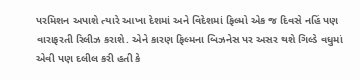પરમિશન અપાશે ત્યારે આખા દેશમાં અને વિદેશમાં ફિલ્મો એક જ દિવસે નહિં પણ વારાફરતી રિલીઝ કરાશે. એને કારણ ફિલ્મના બિઝનેસ પર અસર થશે ગિલ્ડે વધુમાં એવી પણ દલીલ કરી હતી કે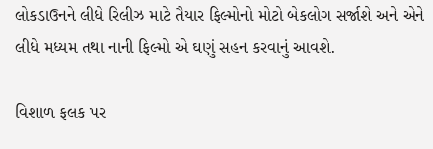લોકડાઉનને લીધે રિલીઝ માટે તૈયાર ફિલ્મોનો મોટો બેકલોગ સર્જાશે અને એને લીધે મધ્યમ તથા નાની ફિલ્મો એ ઘણું સહન કરવાનું આવશે.

વિશાળ ફલક પર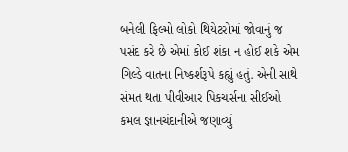બનેલી ફિલ્મો લોકો થિયેટરોમાં જોવાનું જ પસંદ કરે છે એમાં કોઈ શંકા ન હોઈ શકે એમ ગિલ્ડે વાતના નિષ્કર્શરૂપે કહ્યું હતું. એની સાથે સંમત થતા પીવીઆર પિકચર્સના સીઈઓ કમલ જ્ઞાનચંદાનીએ જણાવ્યું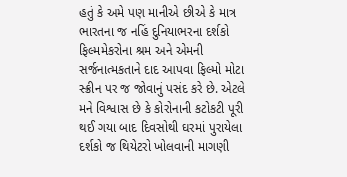હતું કે અમે પણ માનીએ છીએ કે માત્ર ભારતના જ નહિં દુનિયાભરના દર્શકો ફિલ્મમેકરોના શ્રમ અને એમની સર્જનાત્મકતાને દાદ આપવા ફિલ્મો મોટા સ્ક્રીન પર જ જોવાનું પસંદ કરે છે. એટલે મને વિશ્વાસ છે કે કોરોનાની કટોકટી પૂરી થઈ ગયા બાદ દિવસોથી ઘરમાં પુરાયેલા દર્શકો જ થિયેટરો ખોલવાની માગણી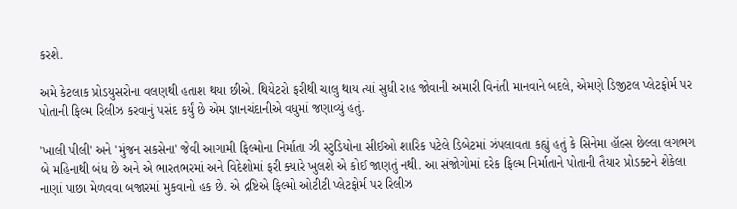કરશે.

અમે કેટલાક પ્રોડયુસરોના વલણથી હતાશ થયા છીએ. થિયેટરો ફરીથી ચાલુ થાય ત્યાં સુધી રાહ જોવાની અમારી વિનંતી માનવાને બદલે, એમણે ડિજીટલ પ્લેટફોર્મ પર પોતાની ફિલ્મ રિલીઝ કરવાનું પસંદ કર્યું છે એમ જ્ઞાનચંદાનીએ વધુમાં જણાવ્યું હતું.

'ખાલી પીલી' અને 'મુંજન સકસેના' જેવી આગામી ફિલ્મોના નિર્માતા ઝી સ્ટુડિયોના સીઈઓ શારિક પટેલે ડિબેટમાં ઝંપલાવતા કહ્યું હતું કે સિનેમા હૉલ્સ છેલ્લા લગભગ  બે મહિનાથી બંધ છે અને એ ભારતભરમાં અને વિદેશોમાં ફરી ક્યારે ખુલશે એ કોઈ જાણતું નથી. આ સંજોગોમાં દરેક ફિલ્મ નિર્માતાને પોતાની તૈયાર પ્રોડક્ટને શેકેલા નાણાં પાછા મેળવવા બજારમાં મુકવાનો હક છે. એ દ્રષ્ટિએ ફિલ્મો ઓટીટી પ્લેટફોર્મ પર રિલીઝ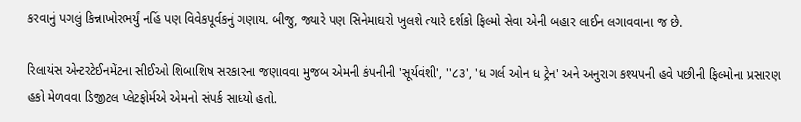કરવાનું પગલું કિન્નાખોરભર્યું નહિં પણ વિવેકપૂર્વકનું ગણાય. બીજુ, જ્યારે પણ સિનેમાઘરો ખુલશે ત્યારે દર્શકો ફિલ્મો સેવા એની બહાર લાઈન લગાવવાના જ છે.

રિલાયંસ એન્ટરટેઈનમેંટના સીઈઓ શિબાશિષ સરકારના જણાવવા મુજબ એમની કંપનીની 'સૂર્યવંશી', ''૮૩', 'ધ ગર્લ ઓન ધ ટ્રેન' અને અનુરાગ કશ્યપની હવે પછીની ફિલ્મોના પ્રસારણ હકો મેળવવા ડિજીટલ પ્લેટફોર્મએ એમનો સંપર્ક સાધ્યો હતો.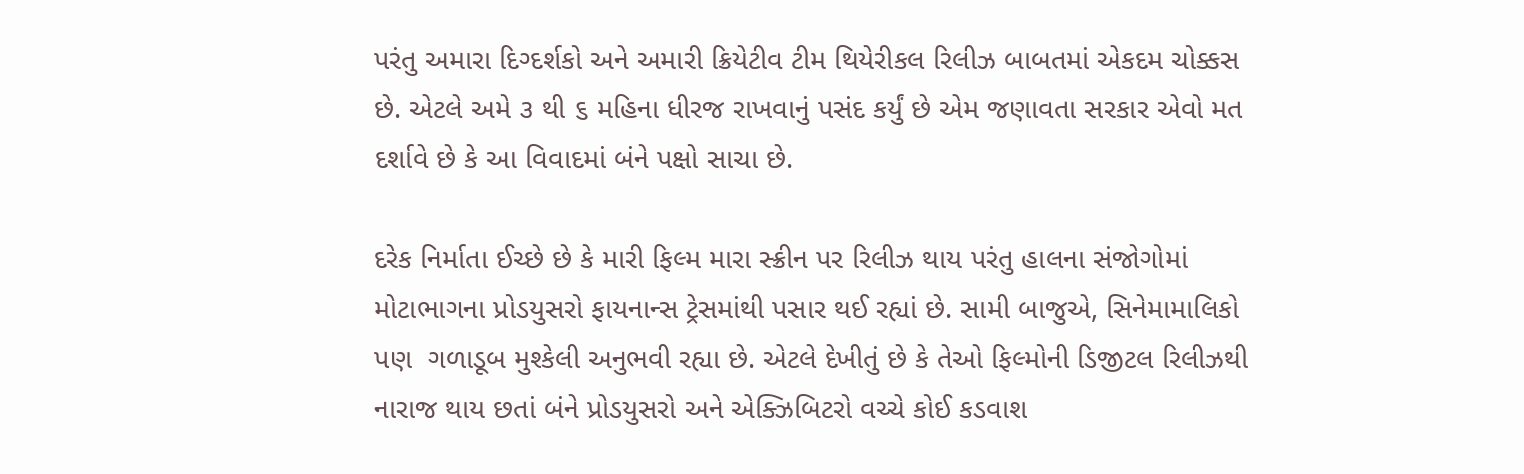પરંતુ અમારા દિગ્દર્શકો અને અમારી ક્રિયેટીવ ટીમ થિયેરીકલ રિલીઝ બાબતમાં એકદમ ચોક્કસ છે. એટલે અમે ૩ થી ૬ મહિના ધીરજ રાખવાનું પસંદ કર્યું છે એમ જણાવતા સરકાર એવો મત દર્શાવે છે કે આ વિવાદમાં બંને પક્ષો સાચા છે.

દરેક નિર્માતા ઈચ્છે છે કે મારી ફિલ્મ મારા સ્ક્રીન પર રિલીઝ થાય પરંતુ હાલના સંજોગોમાં  મોટાભાગના પ્રોડયુસરો ફાયનાન્સ ટ્રેસમાંથી પસાર થઈ રહ્યાં છે. સામી બાજુએ, સિનેમામાલિકો પણ  ગળાડૂબ મુશ્કેલી અનુભવી રહ્યા છે. એટલે દેખીતું છે કે તેઓ ફિલ્મોની ડિજીટલ રિલીઝથી નારાજ થાય છતાં બંને પ્રોડયુસરો અને એક્ઝિબિટરો વચ્ચે કોઈ કડવાશ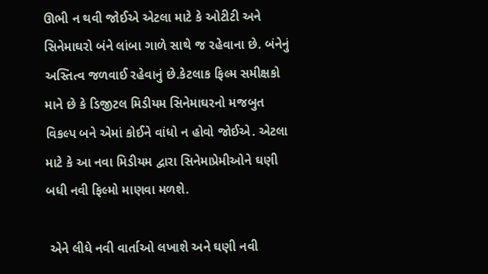ઊભી ન થવી જોઈએ એટલા માટે કે ઓટીટી અને સિનેમાઘરો બંને લાંબા ગાળે સાથે જ રહેવાના છે. બંનેનું અસ્તિત્વ જળવાઈ રહેવાનું છે.કેટલાક ફિલ્મ સમીક્ષકો માને છે કે ડિજીટલ મિડીયમ સિનેમાઘરનો મજબુત વિકલ્પ બને એમાં કોઈને વાંધો ન હોવો જોઈએ. એટલા માટે કે આ નવા મિડીયમ દ્વારા સિનેમાપ્રેમીઓને ઘણી બધી નવી ફિલ્મો માણવા મળશે.

 એને લીધે નવી વાર્તાઓ લખાશે અને ઘણી નવી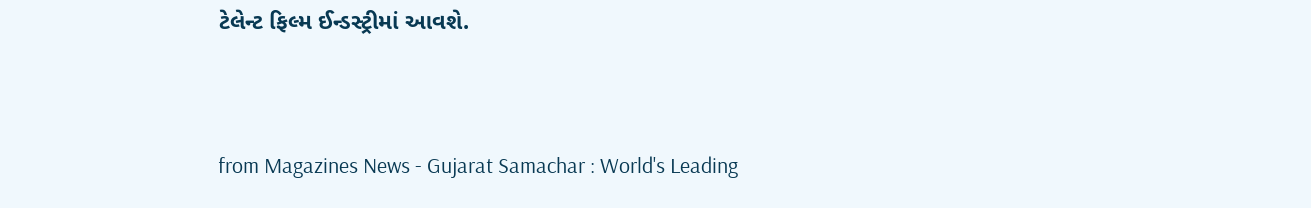ટેલેન્ટ ફિલ્મ ઈન્ડસ્ટ્રીમાં આવશે.



from Magazines News - Gujarat Samachar : World's Leading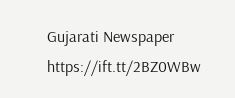Gujarati Newspaper https://ift.tt/2BZ0WBw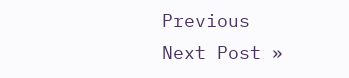Previous
Next Post »